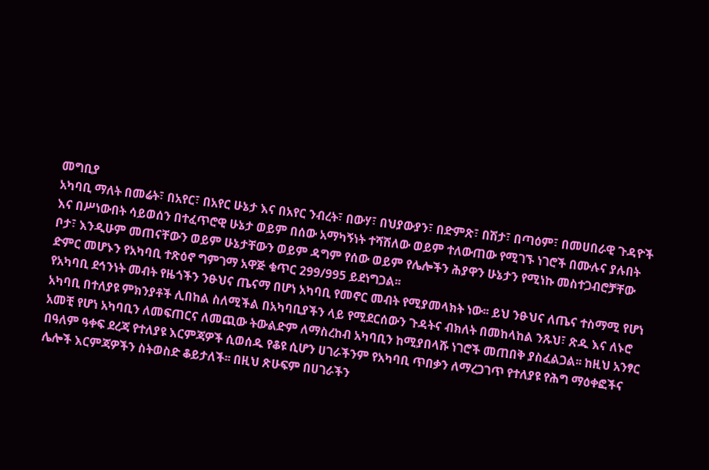መግቢያ
አካባቢ ማለት በመሬት፣ በአየር፣ በአየር ሁኔታ እና በአየር ንብረት፣ በውሃ፣ በህያውያን፣ በድምጽ፣ በሽታ፣ በጣዕም፣ በመሀበራዊ ጉዳዮች እና በሥነውበት ሳይወሰን በተፈጥሮዊ ሁኔታ ወይም በሰው አማካኝነት ተሻሽለው ወይም ተለውጠው የሚገኙ ነገሮች በሙሉና ያሉበት ቦታ፣ እንዲሁም መጠናቸውን ወይም ሁኔታቸውን ወይም ዳግም የሰው ወይም የሌሎችን ሕያዋን ሁኔታን የሚነኩ መስተጋብሮቻቸው ድምር መሆኑን የአካባቢ ተጽዕኖ ግምገማ አዋጅ ቁጥር 299/995 ይደነግጋል፡፡
የአካባቢ ደኅንነት መብት የዜጎችን ንፁህና ጤናማ በሆነ አካባቢ የመኖር መብት የሚያመላክት ነው፡፡ ይህ ንፁህና ለጤና ተስማሚ የሆነ አካባቢ በተለያዩ ምክንያቶች ሊበከል ስለሚችል በአካባቢያችን ላይ የሚደርሰውን ጉዳትና ብክለት በመከላከል ንጹህ፣ ጽዱ እና ለኑሮ አመቺ የሆነ አካባቢን ለመፍጠርና ለመጪው ትውልድም ለማስረከብ አካባቢን ከሚያበላሹ ነገሮች መጠበቅ ያስፈልጋል፡፡ ከዚህ አንፃር በዓለም ዓቀፍ ደረጃ የተለያዩ እርምጃዎች ሲወሰዱ የቆዩ ሲሆን ሀገራችንም የአካባቢ ጥበቃን ለማረጋገጥ የተለያዩ የሕግ ማዕቀፎችና ሌሎች እርምጃዎችን ስትወስድ ቆይታለች፡፡ በዚህ ጽሁፍም በሀገራችን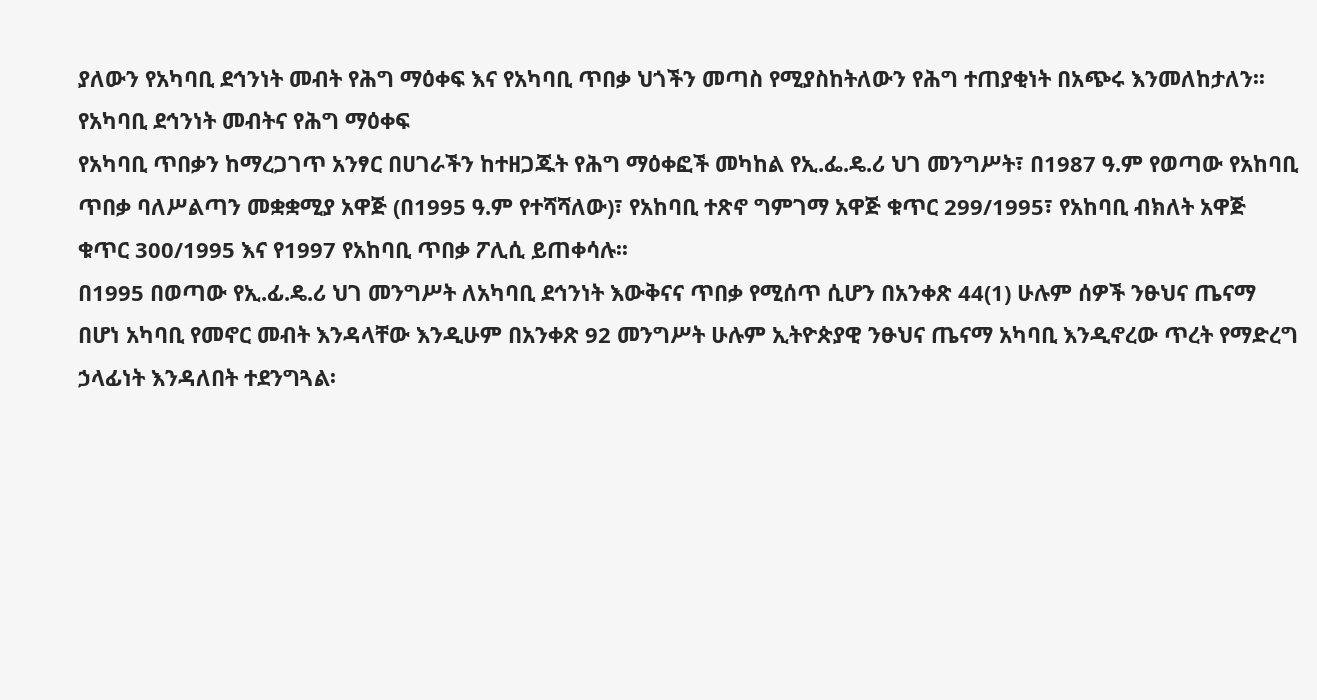ያለውን የአካባቢ ደኅንነት መብት የሕግ ማዕቀፍ እና የአካባቢ ጥበቃ ህጎችን መጣስ የሚያስከትለውን የሕግ ተጠያቂነት በአጭሩ እንመለከታለን፡፡
የአካባቢ ደኅንነት መብትና የሕግ ማዕቀፍ
የአካባቢ ጥበቃን ከማረጋገጥ አንፃር በሀገራችን ከተዘጋጁት የሕግ ማዕቀፎች መካከል የኢ.ፌ.ዴ.ሪ ህገ መንግሥት፣ በ1987 ዓ.ም የወጣው የአከባቢ ጥበቃ ባለሥልጣን መቋቋሚያ አዋጅ (በ1995 ዓ.ም የተሻሻለው)፣ የአከባቢ ተጽኖ ግምገማ አዋጅ ቁጥር 299/1995፣ የአከባቢ ብክለት አዋጅ ቁጥር 300/1995 እና የ1997 የአከባቢ ጥበቃ ፖሊሲ ይጠቀሳሉ፡፡
በ1995 በወጣው የኢ.ፊ.ዴ.ሪ ህገ መንግሥት ለአካባቢ ደኅንነት እውቅናና ጥበቃ የሚሰጥ ሲሆን በአንቀጽ 44(1) ሁሉም ሰዎች ንፁህና ጤናማ በሆነ አካባቢ የመኖር መብት እንዳላቸው እንዲሁም በአንቀጽ 92 መንግሥት ሁሉም ኢትዮጵያዊ ንፁህና ጤናማ አካባቢ እንዲኖረው ጥረት የማድረግ ኃላፊነት እንዳለበት ተደንግጓል፡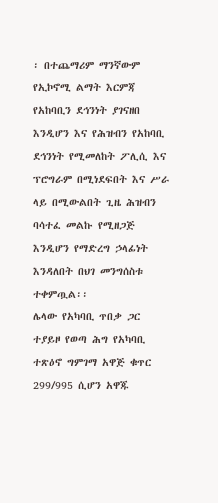፡ በተጨማሪም ማንኛውም የኢኮኖሚ ልማት እርምጃ የአከባቢን ደኅንነት ያገናዘበ እንዲሆን እና የሕዝብን የአከባቢ ደኅንነት የሚመለከት ፖሊሲ እና ፕሮግራም በሚነደፍበት እና ሥራ ላይ በሚውልበት ጊዜ ሕዝብን ባሳተፈ መልኩ የሚዘጋጅ እንዲሆን የማድረግ ኃላፊነት እንዳለበት በህገ መንግሰስቱ ተቀምጧል፡፡
ሌላው የአካባቢ ጥበቃ ጋር ተያይዞ የወጣ ሕግ የአካባቢ ተጽዕኖ ግምገማ አዋጅ ቁጥር 299/995 ሲሆን አዋጁ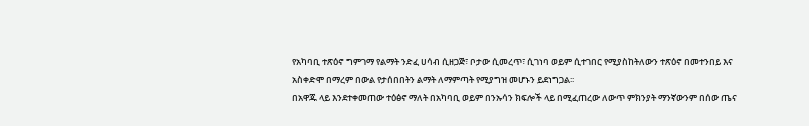የአካባቢ ተጽዕኖ ግምገማ የልማት ንድፈ ሀሳብ ሲዘጋጅ፣ ቦታው ሲመረጥ፣ ሲገነባ ወይም ሲተገበር የሚያስከትለውን ተጽዕኖ በመተንበይ እና አስቀድሞ በማረም በውል የታሰበበትን ልማት ለማምጣት የሚያግዝ መሆኑን ይደነግጋል፡፡
በአዋጁ ላይ እንደተቀመጠው ተዕፅኖ ማለት በአካባቢ ወይም በንኡሳን ክፍሎች ላይ በሚፈጠረው ለውጥ ምክንያት ማንኛውንም በሰው ጤና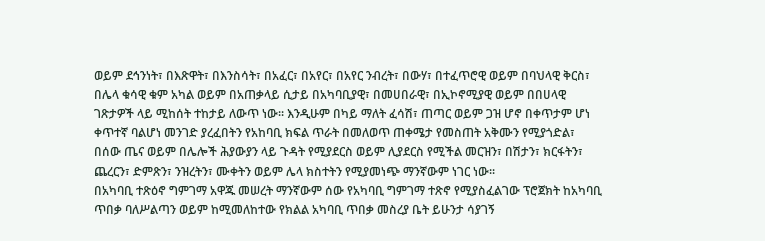ወይም ደኅንነት፣ በእጽዋት፣ በእንስሳት፣ በአፈር፣ በአየር፣ በአየር ንብረት፣ በውሃ፣ በተፈጥሮዊ ወይም በባህላዊ ቅርስ፣ በሌላ ቁሳዊ ቁም አካል ወይም በአጠቃላይ ሲታይ በአካባቢያዊ፣ በመሀበራዊ፣ በኢኮኖሚያዊ ወይም በበሀላዊ ገጽታዎች ላይ ሚከሰት ተከታይ ለውጥ ነው፡፡ እንዲሁም በካይ ማለት ፈሳሽ፣ ጠጣር ወይም ጋዝ ሆኖ በቀጥታም ሆነ ቀጥተኛ ባልሆነ መንገድ ያረፈበትን የአከባቢ ክፍል ጥራት በመለወጥ ጠቀሜታ የመስጠት አቅሙን የሚያጎድል፣ በሰው ጤና ወይም በሌሎች ሕያውያን ላይ ጉዳት የሚያደርስ ወይም ሊያደርስ የሚችል መርዝን፣ በሽታን፣ ክርፋትን፣ ጨረርን፣ ድምጽን፣ ንዝረትን፣ ሙቀትን ወይም ሌላ ክስተትን የሚያመነጭ ማንኛውም ነገር ነው፡፡
በአካባቢ ተጽዕኖ ግምገማ አዋጁ መሠረት ማንኛውም ሰው የአካባቢ ግምገማ ተጽኖ የሚያስፈልገው ፕሮጀክት ከአካባቢ ጥበቃ ባለሥልጣን ወይም ከሚመለከተው የክልል አካባቢ ጥበቃ መስረያ ቤት ይሁንታ ሳያገኝ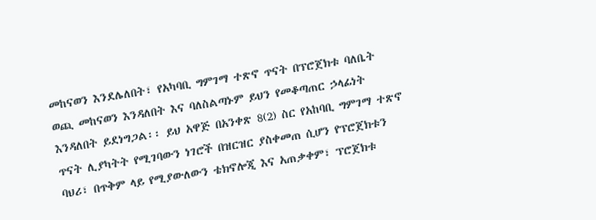መከናወን እንደሌለበት፣ የአካባቢ ግምገማ ተጽኖ ጥናት በፕሮጀክቱ ባለቤት ወጪ መከናወን እንዳለበት እና ባለስልጣኑም ይህን የመቆጣጠር ኃላፊነት እንዳለበት ይደነግጋል፡፡ ይህ አዋጅ በአንቀጽ 8(2) ስር የአከባቢ ግምገማ ተጽኖ ጥናት ሊያካትት የሚገባውን ነገሮች በዝርዝር ያስቀመጠ ሲሆን የፕሮጀክቱን ባህሪ፣ በጥቅም ላይ የሚያውለውን ቴክኖሎጂ እና አጠቃቀም፣ ፕሮጀክቱ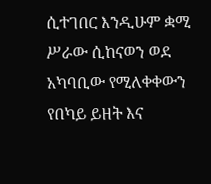ሲተገበር እንዲሁም ቋሚ ሥራው ሲከናወን ወደ አካባቢው የሚለቀቀውን የበካይ ይዘት እና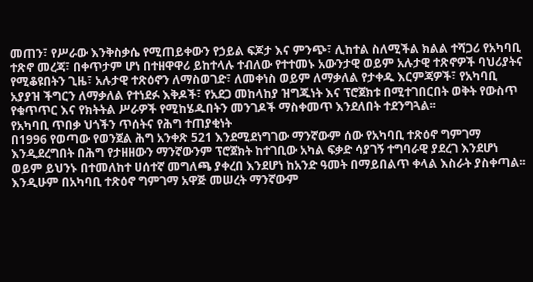መጠን፣ የሥራው እንቅስቃሴ የሚጠይቀውን የኃይል ፍጆታ እና ምንጭ፣ ሊከተል ስለሚችል ክልል ተሻጋሪ የአካባቢ ተጽኖ መረጃ፣ በቀጥታም ሆነ በተዘዋዋሪ ይከተላሉ ተብለው የተተመኑ አውንታዊ ወይም አሉታዊ ተጽኖዎች ባህሪያትና የሚቆዩበትን ጊዜ፣ አሉታዊ ተጽዕኖን ለማስወገድ፣ ለመቀነስ ወይም ለማቃለል የታቀዱ እርምጃዎች፣ የአካባቢ አያያዝ ችግርን ለማቃለል የተነደፉ እቅዶች፣ የአደጋ መከላከያ ዝግጁነት እና ፕሮጀክቱ በሚተገበርበት ወቅት የውስጥ የቁጥጥር እና የክትትል ሥራዎች የሚከሄዱበትን መንገዶች ማስቀመጥ እንደለበት ተደንግጓል፡፡
የአካባቢ ጥበቃ ህጎችን ጥሰትና የሕግ ተጠያቂነት
በ1996 የወጣው የወንጀል ሕግ አንቀጽ 521 እንደሚደነግገው ማንኛውም ሰው የአካባቢ ተጽዕኖ ግምገማ እንዲደረግበት በሕግ የታዘዘውን ማንኛውንም ፕሮጀክት ከተገቢው አካል ፍቃድ ሳያገኝ ተግባራዊ ያደረገ እንደሆነ ወይም ይህንኑ በተመለከተ ሀሰተኛ መግለጫ ያቀረበ እንደሆነ ከአንድ ዓመት በማይበልጥ ቀላል እስራት ያስቀጣል፡፡
እንዲሁም በአካባቢ ተጽዕኖ ግምገማ አዋጅ መሠረት ማንኛውም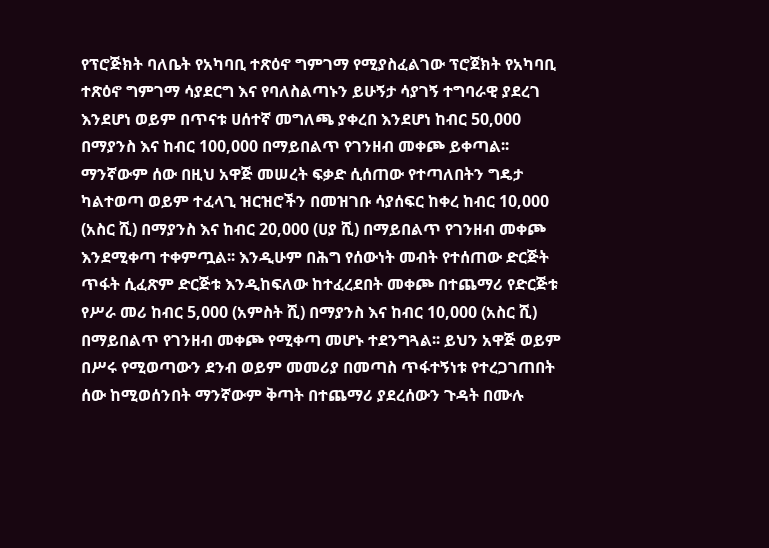የፕሮጅክት ባለቤት የአካባቢ ተጽዕኖ ግምገማ የሚያስፈልገው ፕሮጀክት የአካባቢ ተጽዕኖ ግምገማ ሳያደርግ እና የባለስልጣኑን ይሁኝታ ሳያገኝ ተግባራዊ ያደረገ እንደሆነ ወይም በጥናቱ ሀሰተኛ መግለጫ ያቀረበ እንደሆነ ከብር 50,000 በማያንስ እና ከብር 100,000 በማይበልጥ የገንዘብ መቀጮ ይቀጣል፡፡ ማንኛውም ሰው በዚህ አዋጅ መሠረት ፍቃድ ሲሰጠው የተጣለበትን ግዴታ ካልተወጣ ወይም ተፈላጊ ዝርዝሮችን በመዝገቡ ሳያሰፍር ከቀረ ከብር 10,000 (አስር ሺ) በማያንስ እና ከብር 20,000 (ሀያ ሺ) በማይበልጥ የገንዘብ መቀጮ እንደሚቀጣ ተቀምጧል፡፡ እንዲሁም በሕግ የሰውነት መብት የተሰጠው ድርጅት ጥፋት ሲፈጽም ድርጅቱ እንዲከፍለው ከተፈረደበት መቀጮ በተጨማሪ የድርጅቱ የሥራ መሪ ከብር 5,000 (አምስት ሺ) በማያንስ እና ከብር 10,000 (አስር ሺ) በማይበልጥ የገንዘብ መቀጮ የሚቀጣ መሆኑ ተደንግጓል፡፡ ይህን አዋጅ ወይም በሥሩ የሚወጣውን ደንብ ወይም መመሪያ በመጣስ ጥፋተኝነቱ የተረጋገጠበት ሰው ከሚወሰንበት ማንኛውም ቅጣት በተጨማሪ ያደረሰውን ጉዳት በሙሉ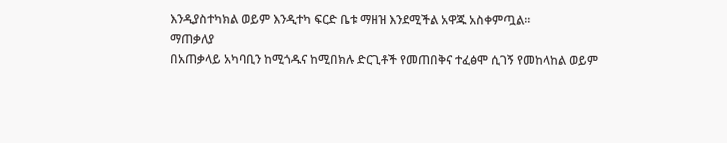እንዲያስተካክል ወይም እንዲተካ ፍርድ ቤቱ ማዘዝ እንደሚችል አዋጁ አስቀምጧል፡፡
ማጠቃለያ
በአጠቃላይ አካባቢን ከሚጎዱና ከሚበክሉ ድርጊቶች የመጠበቅና ተፈፅሞ ሲገኝ የመከላከል ወይም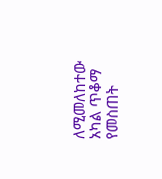ለሚመለከተው አካል ጥቆማ የመስጠት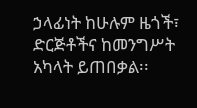ኃላፊነት ከሁሉም ዜጎች፣ ድርጅቶችና ከመንግሥት አካላት ይጠበቃል፡፡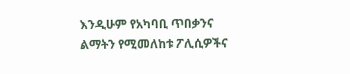እንዲሁም የአካባቢ ጥበቃንና ልማትን የሚመለከቱ ፖሊሲዎችና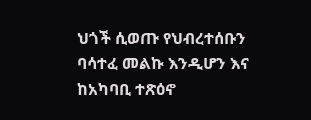ህጎች ሲወጡ የህብረተሰቡን ባሳተፈ መልኩ እንዲሆን እና ከአካባቢ ተጽዕኖ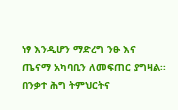ነፃ እንዲሆን ማድረግ ንፁ እና ጤናማ አካባቢን ለመፍጠር ያግዛል፡፡
በንቃተ ሕግ ትምህርትና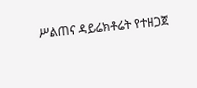ሥልጠና ዳይሬክቶሬት የተዘጋጀ